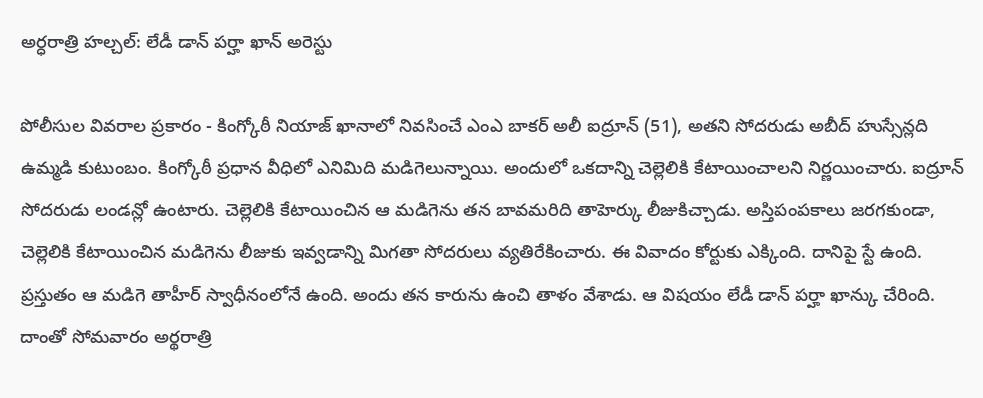అర్ధరాత్రి హల్చల్: లేడీ డాన్ పర్హా ఖాన్ అరెస్టు

పోలీసుల వివరాల ప్రకారం - కింగ్కోఠీ నియాజ్ ఖానాలో నివసించే ఎంఎ బాకర్ అలీ ఐద్రూన్ (51), అతని సోదరుడు అబీద్ హుస్సేన్లది ఉమ్మడి కుటుంబం. కింగ్కోఠీ ప్రధాన వీధిలో ఎనిమిది మడిగెలున్నాయి. అందులో ఒకదాన్ని చెల్లెలికి కేటాయించాలని నిర్ణయించారు. ఐద్రూన్ సోదరుడు లండన్లో ఉంటారు. చెల్లెలికి కేటాయించిన ఆ మడిగెను తన బావమరిది తాహెర్కు లీజుకిచ్చాడు. అస్తిపంపకాలు జరగకుండా, చెల్లెలికి కేటాయించిన మడిగెను లీజుకు ఇవ్వడాన్ని మిగతా సోదరులు వ్యతిరేకించారు. ఈ వివాదం కోర్టుకు ఎక్కింది. దానిపై స్టే ఉంది.
ప్రస్తుతం ఆ మడిగె తాహీర్ స్వాధీనంలోనే ఉంది. అందు తన కారును ఉంచి తాళం వేశాడు. ఆ విషయం లేడీ డాన్ పర్హా ఖాన్కు చేరింది. దాంతో సోమవారం అర్థరాత్రి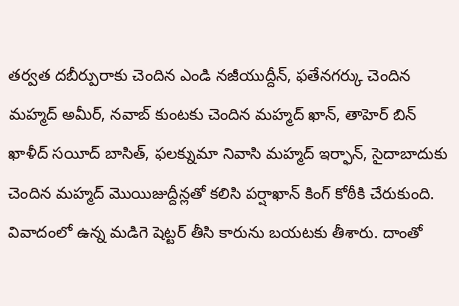తర్వత దబీర్పురాకు చెందిన ఎండి నజీయుద్దీన్, ఫతేనగర్కు చెందిన మహ్మద్ అమీర్, నవాబ్ కుంటకు చెందిన మహ్మద్ ఖాన్, తాహెర్ బిన్ ఖాళీద్ సయీద్ బాసిత్, ఫలక్నుమా నివాసి మహ్మద్ ఇర్ఫాన్, సైదాబాదుకు చెందిన మహ్మద్ మొయిజుద్దీన్లతో కలిసి పర్షాఖాన్ కింగ్ కోఠీకి చేరుకుంది.
వివాదంలో ఉన్న మడిగె షెట్టర్ తీసి కారును బయటకు తీశారు. దాంతో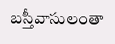బస్తీవాసులంతా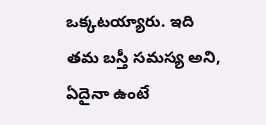ఒక్కటయ్యారు. ఇది తమ బస్తీ సమస్య అని, ఏదైనా ఉంటే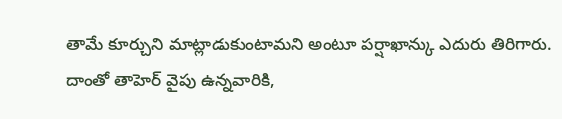తామే కూర్చుని మాట్లాడుకుంటామని అంటూ పర్షాఖాన్కు ఎదురు తిరిగారు. దాంతో తాహెర్ వైపు ఉన్నవారికి,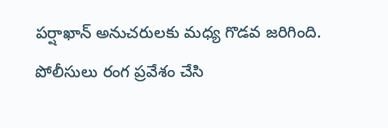పర్షాఖాన్ అనుచరులకు మధ్య గొడవ జరిగింది. పోలీసులు రంగ ప్రవేశం చేసి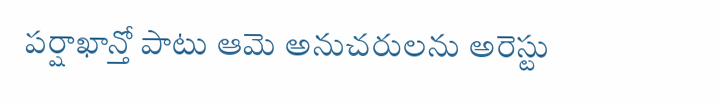పర్షాఖాన్తో పాటు ఆమె అనుచరులను అరెస్టు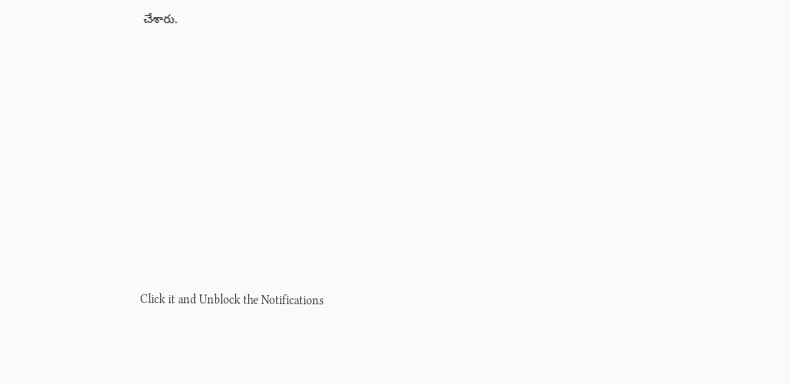చేశారు.












Click it and Unblock the Notifications